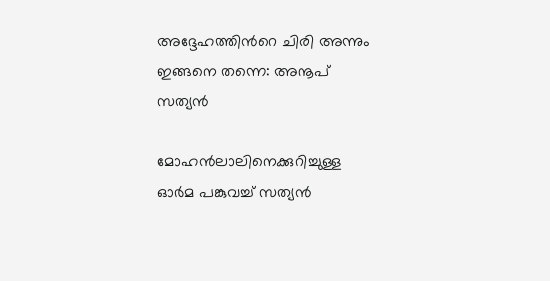അദ്ദേഹത്തിന്‍റെ ചിരി അന്നും ഇങ്ങനെ തന്നെ: അനൂപ് സത്യന്‍

മോഹന്‍ലാലിനെക്കുറിച്ചുള്ള ഓര്‍മ പങ്കുവച്ച് സത്യന്‍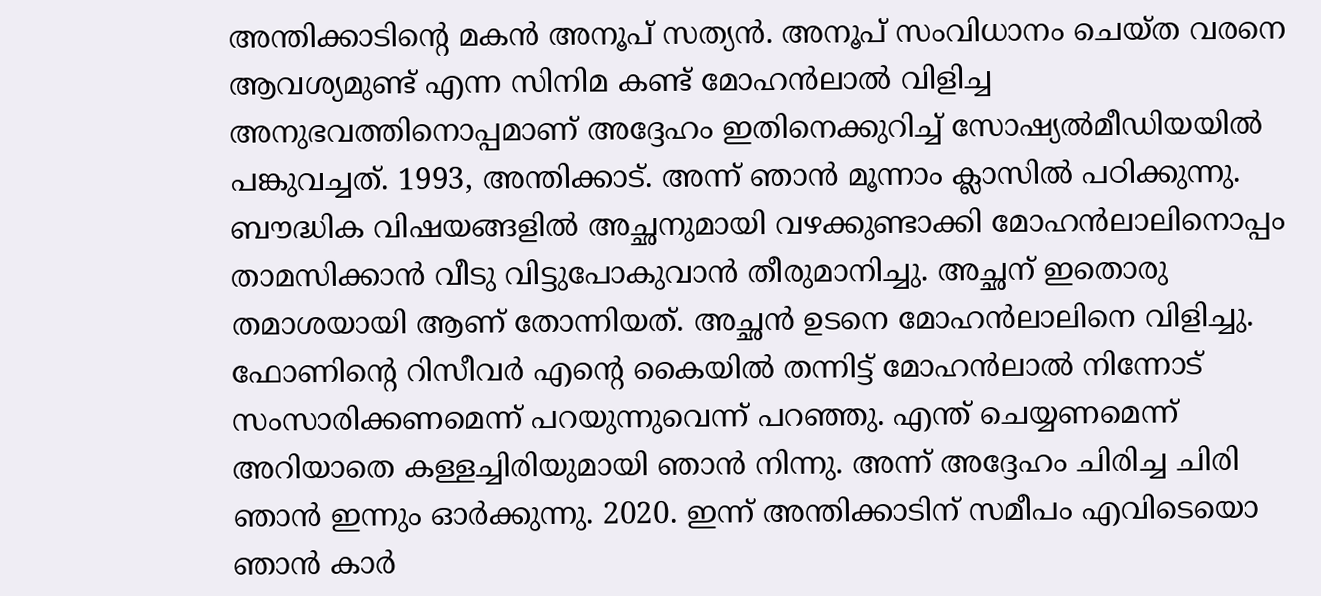അന്തിക്കാടിന്‍റെ മകന്‍ അനൂപ് സത്യന്‍. അനൂപ് സംവിധാനം ചെയ്ത വരനെ ആവശ്യമുണ്ട് എന്ന സിനിമ കണ്ട് മോഹന്‍ലാല്‍ വിളിച്ച അനുഭവത്തിനൊപ്പമാണ് അദ്ദേഹം ഇതിനെക്കുറിച്ച് സോഷ്യല്‍മീഡിയയില്‍ പങ്കുവച്ചത്. 1993, അന്തിക്കാട്. അന്ന് ഞാന്‍ മൂന്നാം ക്ലാസില്‍ പഠിക്കുന്നു. ബൗദ്ധിക വിഷയങ്ങളില്‍ അച്ഛനുമായി വഴക്കുണ്ടാക്കി മോഹന്‍ലാലിനൊപ്പം താമസിക്കാന്‍ വീടു വിട്ടുപോകുവാന്‍ തീരുമാനിച്ചു. അച്ഛന് ഇതൊരു തമാശയായി ആണ് തോന്നിയത്. അച്ഛന്‍ ഉടനെ മോഹന്‍ലാലിനെ വിളിച്ചു. ഫോണിന്‍റെ റിസീവര്‍ എന്‍റെ കൈയില്‍ തന്നിട്ട് മോഹന്‍ലാല്‍ നിന്നോട് സംസാരിക്കണമെന്ന് പറയുന്നുവെന്ന് പറഞ്ഞു. എന്ത് ചെയ്യണമെന്ന് അറിയാതെ കള്ളച്ചിരിയുമായി ഞാന്‍ നിന്നു. അന്ന് അദ്ദേഹം ചിരിച്ച ചിരി ഞാന്‍ ഇന്നും ഓര്‍ക്കുന്നു. 2020. ഇന്ന് അന്തിക്കാടിന് സമീപം എവിടെയൊ ഞാന്‍ കാര്‍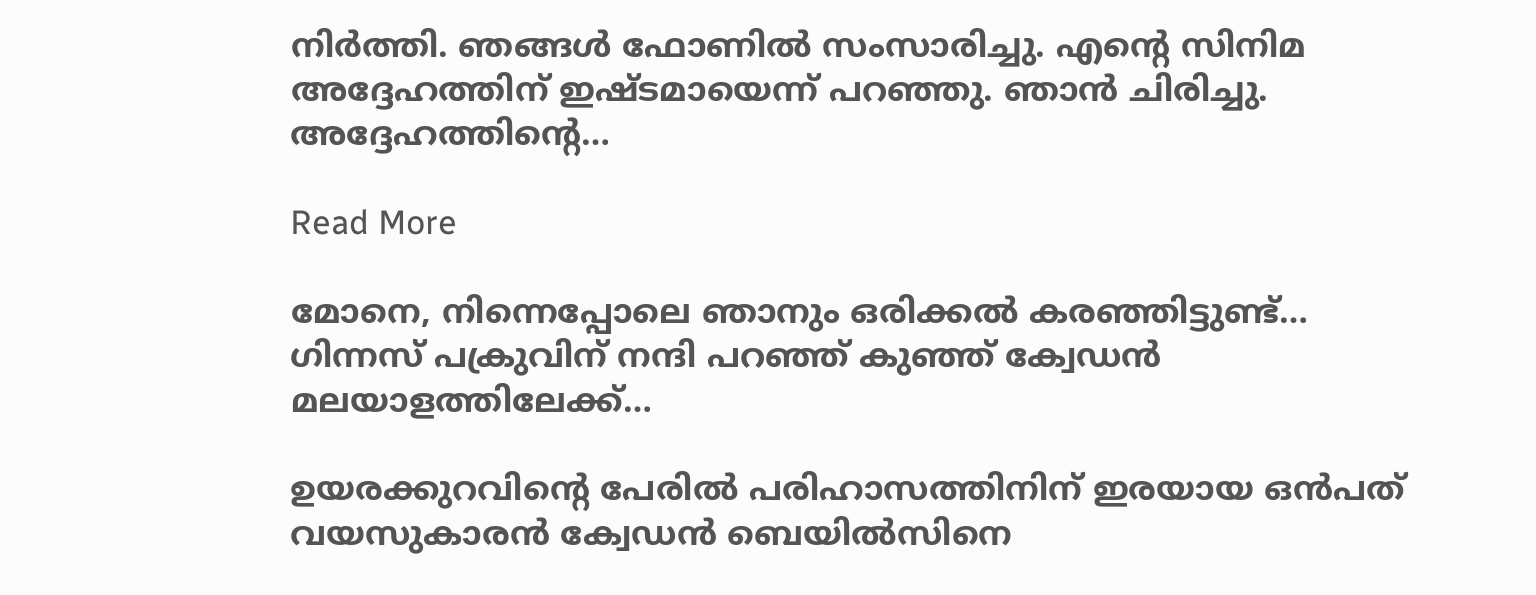നിര്‍ത്തി. ഞങ്ങള്‍ ഫോണില്‍ സംസാരിച്ചു. എന്‍റെ സിനിമ അദ്ദേഹത്തിന് ഇഷ്ടമായെന്ന് പറഞ്ഞു. ഞാന്‍ ചിരിച്ചു. അദ്ദേഹത്തിന്‍റെ…

Read More

മോനെ, നിന്നെപ്പോലെ ഞാനും ഒരിക്കല്‍ കരഞ്ഞിട്ടുണ്ട്… ഗിന്നസ് പക്രുവിന് നന്ദി പറഞ്ഞ് കുഞ്ഞ് ക്വേഡന്‍ മലയാളത്തിലേക്ക്…

ഉയരക്കുറവിന്‍റെ പേരില്‍ പരിഹാസത്തിനിന് ഇരയായ ഒന്‍പത് വയസുകാരന്‍ ക്വേഡന്‍ ബെയില്‍സിനെ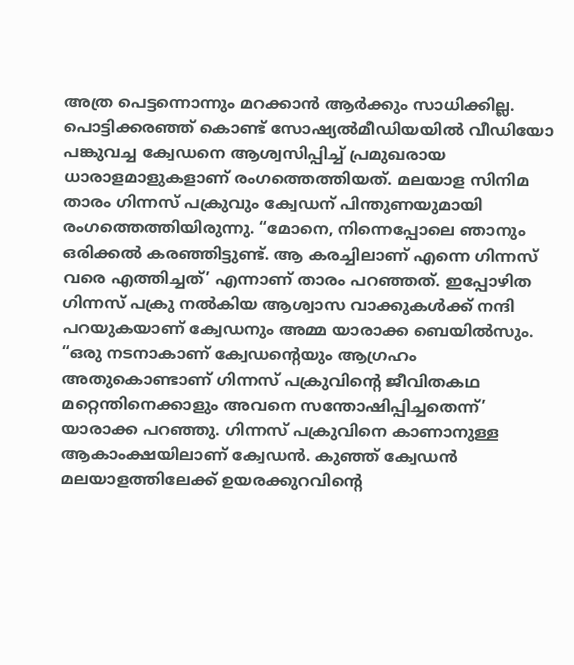അത്ര പെട്ടന്നൊന്നും മറക്കാന്‍ ആര്‍ക്കും സാധിക്കില്ല. പൊട്ടിക്കരഞ്ഞ് കൊണ്ട് സോഷ്യല്‍മീഡിയയില്‍ വീഡിയോ പങ്കുവച്ച ക്വേഡനെ ആശ്വസിപ്പിച്ച് പ്രമുഖരായ ധാരാളമാളുകളാണ് രംഗത്തെത്തിയത്. മലയാള സിനിമ താരം ഗിന്നസ് പക്രുവും ക്വേഡന് പിന്തുണയുമായി രംഗത്തെത്തിയിരുന്നു. “മോനെ, നിന്നെപ്പോലെ ഞാനും ഒരിക്കല്‍ കരഞ്ഞിട്ടുണ്ട്. ആ കരച്ചിലാണ് എന്നെ ഗിന്നസ് വരെ എത്തിച്ചത്’ എന്നാണ് താരം പറഞ്ഞത്. ഇപ്പോഴിത ഗിന്നസ് പക്രു നല്‍കിയ ആശ്വാസ വാക്കുകള്‍ക്ക് നന്ദി പറയുകയാണ് ക്വേഡനും അമ്മ യാരാക്ക ബെയില്‍സും. “ഒരു നടനാകാണ് ക്വേഡന്‍റെയും ആഗ്രഹം അതുകൊണ്ടാണ് ഗിന്നസ് പക്രുവിന്‍റെ ജീവിതകഥ മറ്റെന്തിനെക്കാളും അവനെ സന്തോഷിപ്പിച്ചതെന്ന്’ യാരാക്ക പറഞ്ഞു. ഗിന്നസ് പക്രുവിനെ കാണാനുള്ള ആകാംക്ഷയിലാണ് ക്വേഡന്‍. കുഞ്ഞ് ക്വേഡന്‍ മലയാളത്തിലേക്ക് ഉയരക്കുറവിന്‍റെ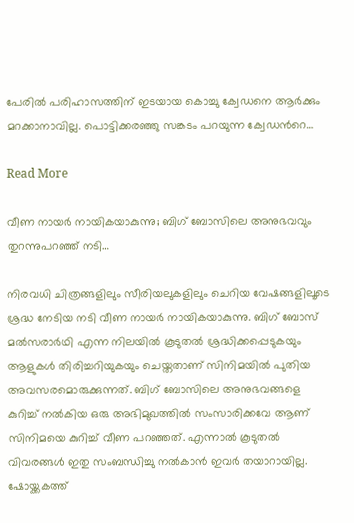പേരില്‍ പരിഹാസത്തിന് ഇടയായ കൊച്ചു ക്വേഡനെ ആര്‍ക്കും മറക്കാനാവില്ല. പൊട്ടിക്കരഞ്ഞു സങ്കടം പറയുന്ന ക്വേഡന്‍റെ…

Read More

വീണ നായർ നായികയാകുന്നു; ബിഗ് ബോസിലെ അനുഭവവും തുറന്നുപറഞ്ഞ് നടി…

നിരവധി ചിത്രങ്ങളിലും സീരിയലുകളിലും ചെറിയ വേഷങ്ങളിലൂടെ ശ്രദ്ധ നേടിയ നടി വീണ നായർ നായികയാകുന്നു. ബിഗ് ബോസ് മൽസരാർഥി എന്ന നിലയിൽ കൂടുതൽ ശ്രദ്ധിക്കപ്പെടുകയും ആളുകൾ തിരിച്ചറിയുകയും ചെയ്തതാണ് സിനിമയിൽ പുതിയ അവസരമൊരുക്കുന്നത്. ബിഗ് ബോസിലെ അനുഭവങ്ങളെ കുറിച്ച് നൽകിയ ഒരു അഭിമുഖത്തിൽ സംസാരിക്കവേ ആണ് സിനിമയെ കുറിച്ച് വീണ പറഞ്ഞത്. എന്നാൽ കൂടുതൽ വിവരങ്ങൾ ഇതു സംബന്ധിച്ചു നൽകാൻ ഇവർ തയാറായില്ല. ഷോയ്ക്കകത്ത്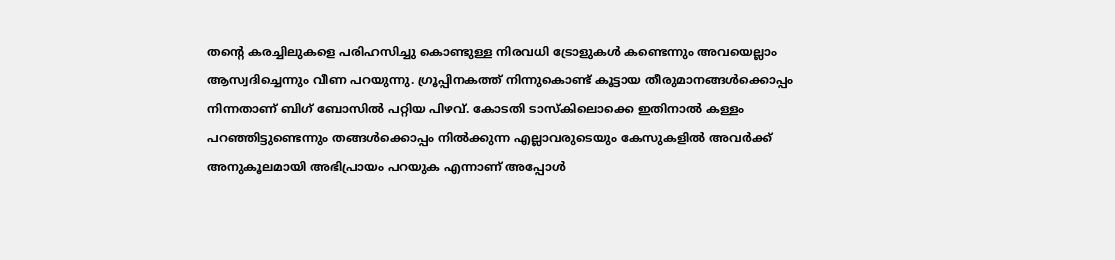തന്‍റെ കരച്ചിലുകളെ പരിഹസിച്ചു കൊണ്ടുള്ള നിരവധി ട്രോളുകൾ കണ്ടെന്നും അവയെല്ലാം ആസ്വദിച്ചെന്നും വീണ പറയുന്നു. ഗ്രൂപ്പിനകത്ത് നിന്നുകൊണ്ട് കൂട്ടായ തീരുമാനങ്ങൾക്കൊപ്പം നിന്നതാണ് ബിഗ് ബോസിൽ പറ്റിയ പിഴവ്. കോടതി ടാസ്കിലൊക്കെ ഇതിനാൽ കള്ളം പറഞ്ഞിട്ടുണ്ടെന്നും തങ്ങൾക്കൊപ്പം നിൽക്കുന്ന എല്ലാവരുടെയും കേസുകളിൽ അവർക്ക് അനുകൂലമായി അഭിപ്രായം പറയുക എന്നാണ് അപ്പോൾ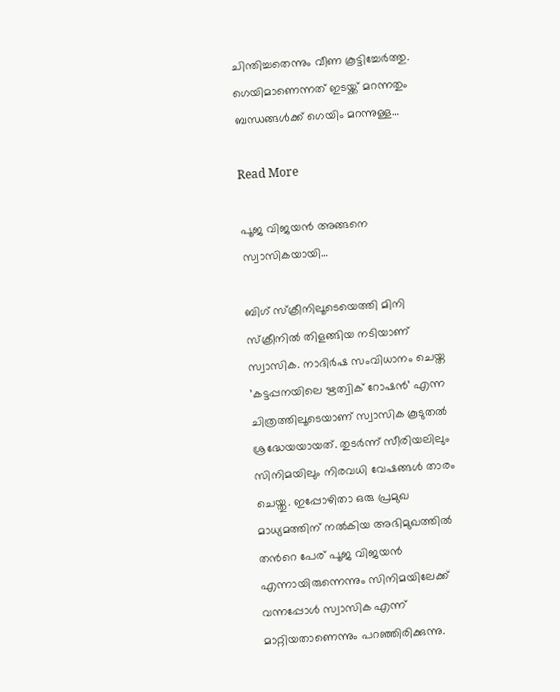ചിന്തിച്ചതെന്നും വീണ കൂട്ടിച്ചേർത്തു. ഗെയിമാണെന്നത് ഇടയ്ക്ക് മറന്നതും ബന്ധങ്ങൾക്ക് ഗെയിം മറന്നുള്ള…

Read More

പൂജ വിജയൻ അങ്ങനെ സ്വാസികയായി…

ബിഗ് സ്ക്രീനിലൂടെയെത്തി മിനി സ്ക്രീനിൽ തിളങ്ങിയ നടിയാണ് സ്വാസിക. നാദിർഷ സംവിധാനം ചെയ്ത ’കട്ടപ്പനയിലെ ഋത്വിക് റോഷൻ’ എന്ന ചിത്രത്തിലൂടെയാണ് സ്വാസിക കൂടുതൽ ശ്രദ്ധേയയായത്. തുടർന്ന് സീരിയലിലും സിനിമയിലും നിരവധി വേഷങ്ങൾ താരം ചെയ്തു. ഇപ്പോഴിതാ ഒരു പ്രമുഖ മാധ്യമത്തിന് നൽകിയ അഭിമുഖത്തിൽ തന്‍റെ പേര് പൂജ വിജയൻ എന്നായിരുന്നെന്നും സിനിമയിലേക്ക് വന്നപ്പോൾ സ്വാസിക എന്ന് മാറ്റിയതാണെന്നും പറഞ്ഞിരിക്കുന്നു.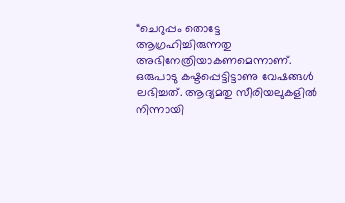“ചെറുപ്പം തൊട്ടേ ആഗ്രഹിച്ചിരുന്നതു അഭിനേത്രിയാകണമെന്നാണ്. ഒരുപാടു കഷ്ടപ്പെട്ടിട്ടാണു വേഷങ്ങൾ ലഭിച്ചത്. ആദ്യമതു സീരിയലുകളിൽ നിന്നായി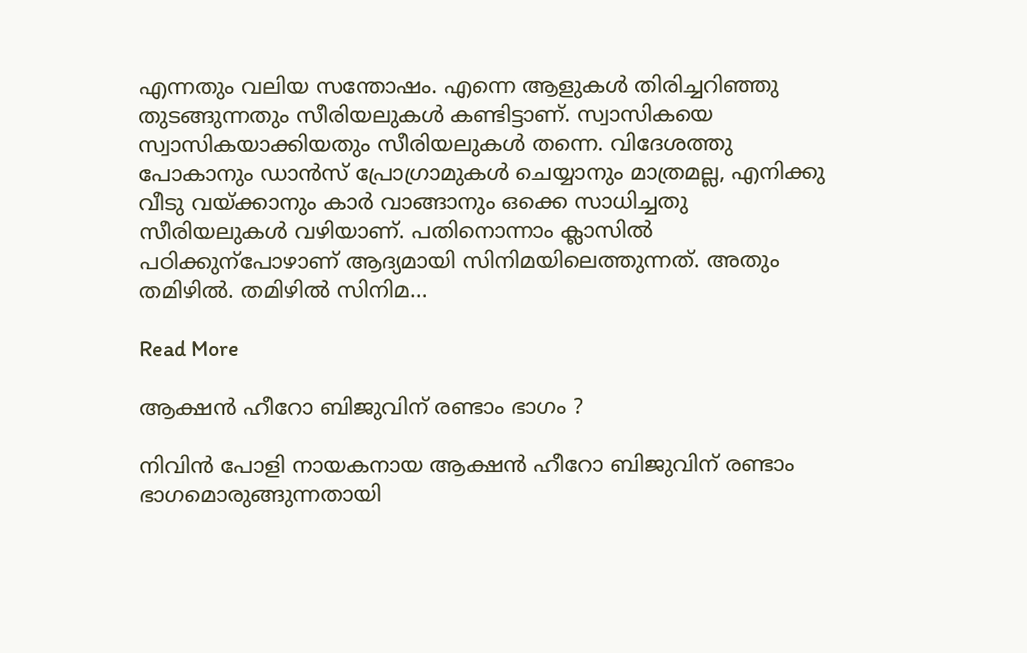എന്നതും വലിയ സന്തോഷം. എന്നെ ആളുകൾ തിരിച്ചറിഞ്ഞു തുടങ്ങുന്നതും സീരിയലുകൾ കണ്ടിട്ടാണ്. സ്വാസികയെ സ്വാസികയാക്കിയതും സീരിയലുകൾ തന്നെ. വിദേശത്തു പോകാനും ഡാൻസ് പ്രോഗ്രാമുകൾ ചെയ്യാനും മാത്രമല്ല, എനിക്കു വീടു വയ്ക്കാനും കാർ വാങ്ങാനും ഒക്കെ സാധിച്ചതു സീരിയലുകൾ വഴിയാണ്. പതിനൊന്നാം ക്ലാസിൽ പഠിക്കുന്പോഴാണ് ആദ്യമായി സിനിമയിലെത്തുന്നത്. അതും തമിഴിൽ. തമിഴിൽ സിനിമ…

Read More

ആക്ഷന്‍ ഹീറോ ബിജുവിന് രണ്ടാം ഭാഗം ?

നിവിന്‍ പോളി നായകനായ ആക്ഷന്‍ ഹീറോ ബിജുവിന് രണ്ടാം ഭാഗമൊരുങ്ങുന്നതായി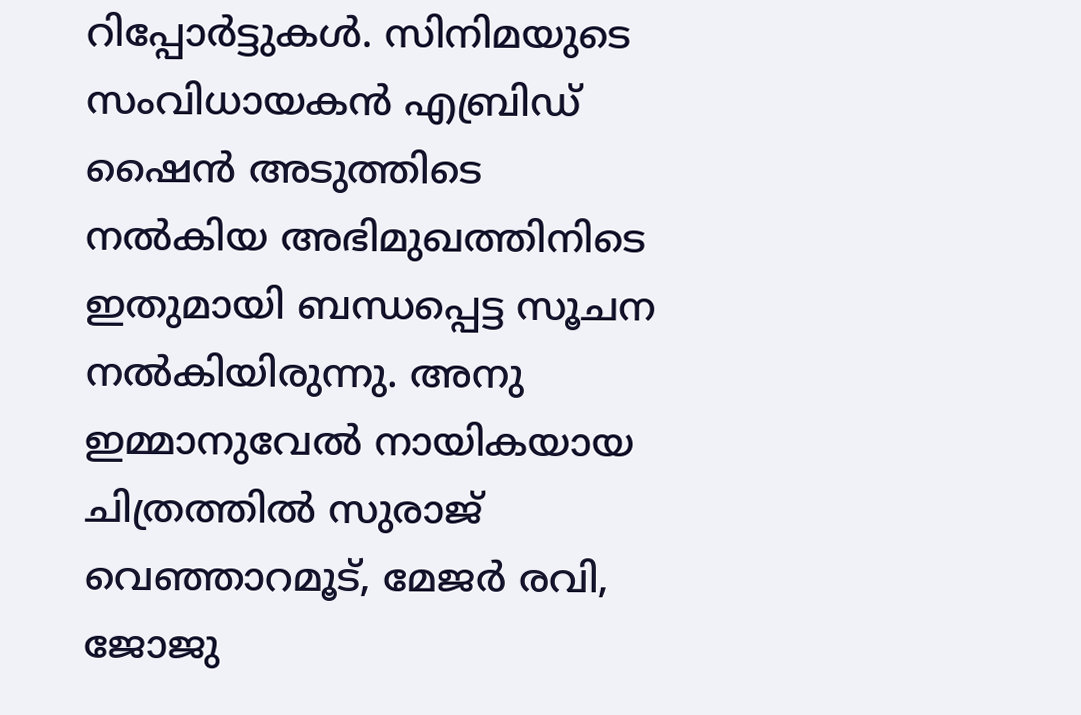റിപ്പോര്‍ട്ടുകള്‍. സിനിമയുടെ സംവിധായകന്‍ എബ്രിഡ് ഷൈന്‍ അടുത്തിടെ നല്‍കിയ അഭിമുഖത്തിനിടെ ഇതുമായി ബന്ധപ്പെട്ട സൂചന നല്‍കിയിരുന്നു. അനു ഇമ്മാനുവേല്‍ നായികയായ ചിത്രത്തില്‍ സുരാജ് വെഞ്ഞാറമൂട്, മേജര്‍ രവി, ജോജു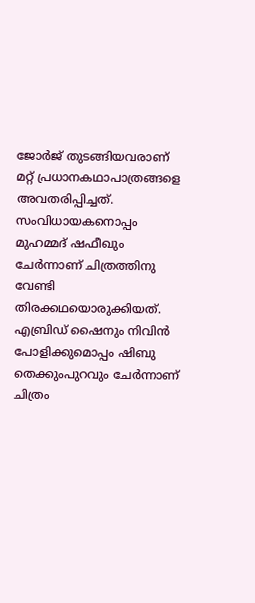ജോര്‍ജ് തുടങ്ങിയവരാണ് മറ്റ് പ്രധാനകഥാപാത്രങ്ങളെ അവതരിപ്പിച്ചത്. സംവിധായകനൊപ്പം മുഹമ്മദ് ഷഫീഖും ചേര്‍ന്നാണ് ചിത്രത്തിനു വേണ്ടി തിരക്കഥയൊരുക്കിയത്. എബ്രിഡ് ഷൈനും നിവിന്‍ പോളിക്കുമൊപ്പം ഷിബു തെക്കുംപുറവും ചേര്‍ന്നാണ് ചിത്രം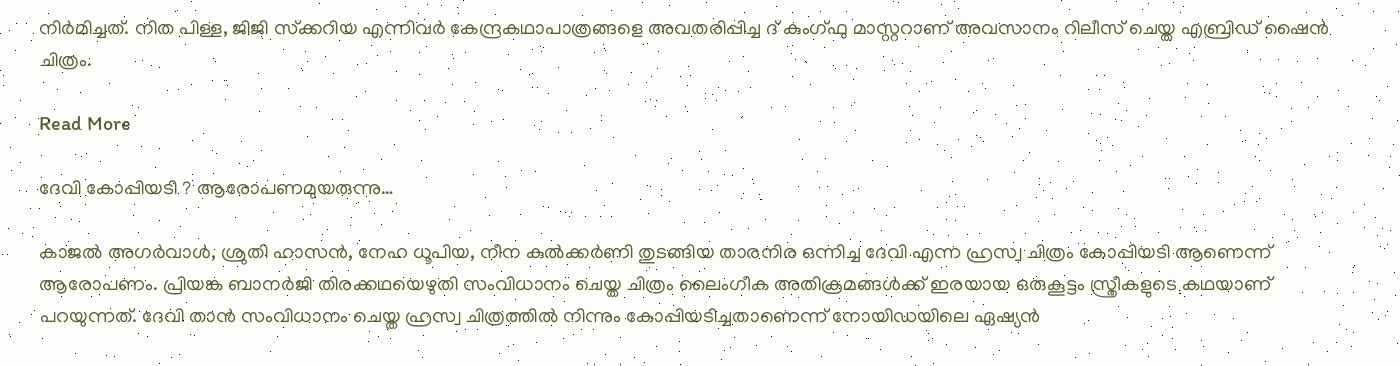നിര്‍മിച്ചത്. നിത പിള്ള, ജിജി സ്‌ക്കറിയ എന്നിവര്‍ കേന്ദ്രകഥാപാത്രങ്ങളെ അവതരിപ്പിച്ച ദ് കുംഗ്ഫു മാസ്റ്ററാണ് അവസാനം റിലീസ് ചെയ്ത എബ്രിഡ് ഷൈന്‍ ചിത്രം.

Read More

ദേവി കോപ്പിയടി ? ആരോപണമുയരുന്നു…

കാജല്‍ അഗര്‍വാള്‍, ശ്രുതി ഹാസന്‍, നേഹ ധൂപിയ, നീന കുല്‍ക്കര്‍ണി തുടങ്ങിയ താരനിര ഒന്നിച്ച ദേവി എന്ന ഹ്രസ്വ ചിത്രം കോപ്പിയടി ആണെന്ന് ആരോപണം. പ്രിയങ്ക ബാനര്‍ജി തിരക്കഥയെഴുതി സംവിധാനം ചെയ്ത ചിത്രം ലൈംഗീക അതിക്രമങ്ങള്‍ക്ക് ഇരയായ ഒരുകൂട്ടം സ്ത്രീകളുടെ കഥയാണ് പറയുന്നത്. ദേവി താൻ സംവിധാനം ചെയ്ത ഹ്രസ്വ ചിത്രത്തില്‍ നിന്നും കോപ്പിയടിച്ചതാണെന്ന് നോയിഡയിലെ ഏഷ്യന്‍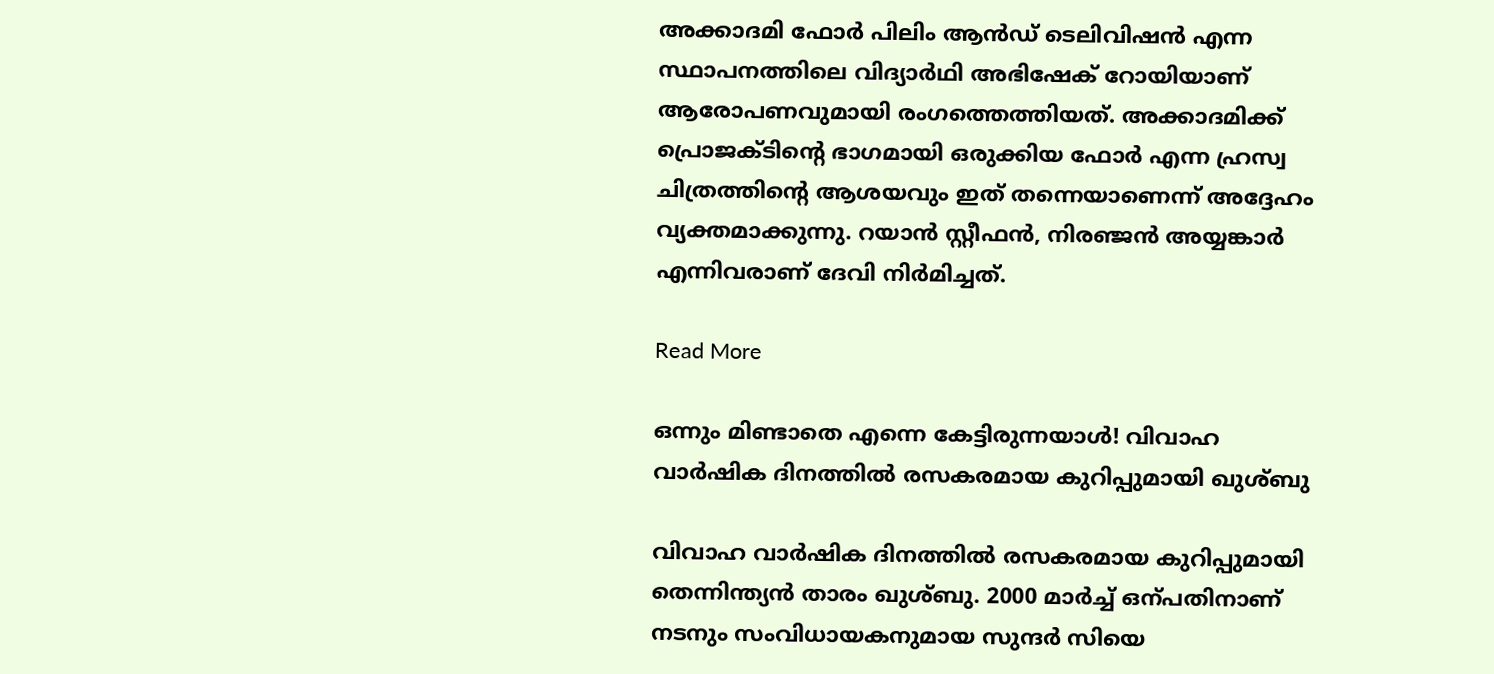അക്കാദമി ഫോര്‍ പിലിം ആന്‍ഡ് ടെലിവിഷന്‍ എന്ന സ്ഥാപനത്തിലെ വിദ്യാര്‍ഥി അഭിഷേക് റോയിയാണ് ആരോപണവുമായി രംഗത്തെത്തിയത്. അക്കാദമിക്ക് പ്രൊജക്ടിന്‍റെ ഭാഗമായി ഒരുക്കിയ ഫോര്‍ എന്ന ഹ്രസ്വ ചിത്രത്തിന്‍റെ ആശയവും ഇത് തന്നെയാണെന്ന് അദ്ദേഹം വ്യക്തമാക്കുന്നു. റയാന്‍ സ്റ്റീഫന്‍, നിരഞ്ജന്‍ അയ്യങ്കാര്‍ എന്നിവരാണ് ദേവി നിര്‍മിച്ചത്.

Read More

ഒന്നും മിണ്ടാതെ എന്നെ കേട്ടിരുന്നയാൾ! വിവാഹ വാർഷിക ദിനത്തിൽ രസകരമായ കുറിപ്പുമായി ഖുശ്ബു

വിവാഹ വാർഷിക ദിനത്തിൽ രസകരമായ കുറിപ്പുമായി തെന്നിന്ത്യൻ താരം ഖുശ്ബു. 2000 മാർച്ച് ഒന്പതിനാണ് നടനും സംവിധായകനുമായ സുന്ദർ സിയെ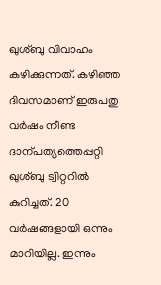ഖുശ്ബു വിവാഹം കഴിക്കുന്നത്. കഴിഞ്ഞ ദിവസമാണ് ഇരുപതു വർഷം നീണ്ട ദാന്പത്യത്തെപ്പറ്റി ഖുശ്ബു ട്വിറ്ററിൽ കുറിച്ചത്. 20 വർഷങ്ങളായി ഒന്നും മാറിയില്ല. ഇന്നും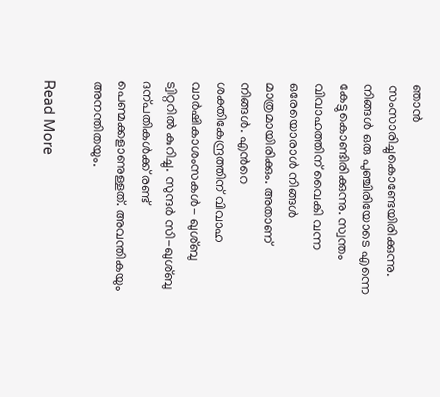ഞാൻ സംസാരിച്ചുകൊണ്ടേയിരിക്കുന്നു. നിങ്ങൾ ഒരു പുഞ്ചിരിയോടെ എന്നെ കേട്ടുകൊണ്ടിരിക്കുന്നു. സ്വന്തം വിവാഹത്തിന് വൈകി വന്ന ഒരേയൊരാൾ നിങ്ങൾ മാത്രമായിരിക്കും. അതാണ് നിങ്ങൾ. എന്‍റെ ശക്തികേന്ദ്രത്തിന് വിവാഹ വാർഷികാശംസകൾ- ഖുശ്ബു ട്വിറ്ററിൽ കുറിച്ചു. സുന്ദർ സി-ഖുശ്ബു ദന്പതികൾക്ക് രണ്ട് പെണ്മക്കളാണുള്ളത്. അവന്തികയും അനന്തിതയും.

Read More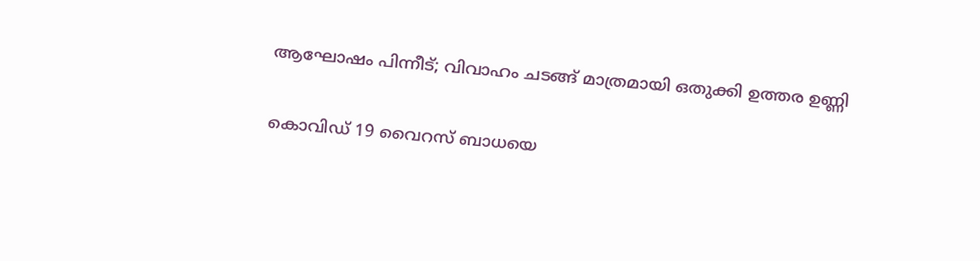ആഘോഷം പിന്നീട്; വിവാഹം ചടങ്ങ് മാത്രമായി ഒതുക്കി ഉത്തര ഉണ്ണി

കൊവിഡ് 19 വൈറസ് ബാധയെ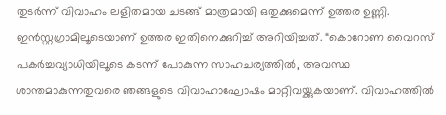തുടര്‍ന്ന് വിവാഹം ലളിതമായ ചടങ്ങ് മാത്രമായി ഒതുക്കുമെന്ന് ഉത്തര ഉണ്ണി. ഇന്‍സ്റ്റഗ്രാമിലൂടെയാണ് ഉത്തര ഇതിനെക്കുറിച്ച് അറിയിച്ചത്. “കൊറോണ വൈറസ് പകര്‍ച്ചവ്യാധിയിലൂടെ കടന്ന് പോകുന്ന സാഹചര്യത്തില്‍, അവസ്ഥ ശാന്തമാകുന്നതുവരെ ഞങ്ങളുടെ വിവാഹാഘോഷം മാറ്റിവയ്ക്കുകയാണ്. വിവാഹത്തില്‍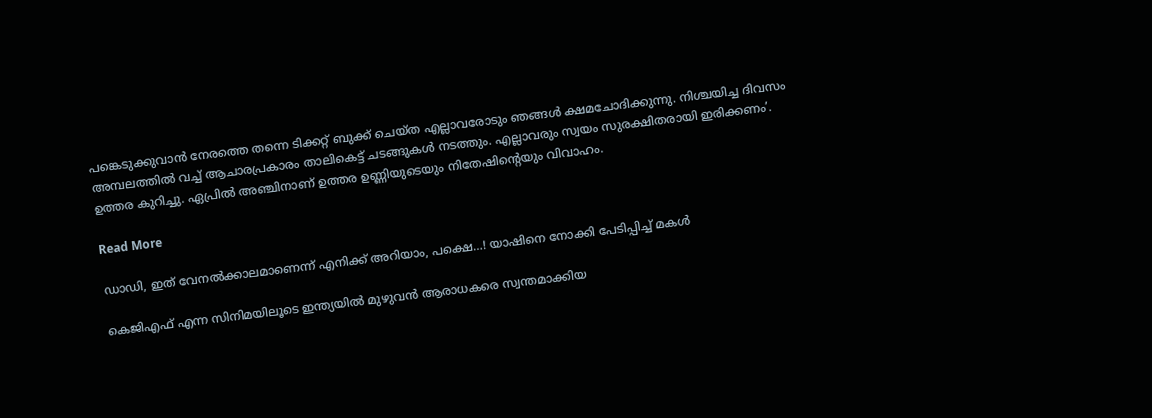പങ്കെടുക്കുവാന്‍ നേരത്തെ തന്നെ ടിക്കറ്റ് ബുക്ക് ചെയ്ത എല്ലാവരോടും ഞങ്ങള്‍ ക്ഷമചോദിക്കുന്നു. നിശ്ചയിച്ച ദിവസം അമ്പലത്തില്‍ വച്ച് ആചാരപ്രകാരം താലികെട്ട് ചടങ്ങുകള്‍ നടത്തും. എല്ലാവരും സ്വയം സുരക്ഷിതരായി ഇരിക്കണം’. ഉത്തര കുറിച്ചു. ഏപ്രില്‍ അഞ്ചിനാണ് ഉത്തര ഉണ്ണിയുടെയും നിതേഷിന്‍റെയും വിവാഹം.

Read More

ഡാഡി, ഇത് വേനല്‍ക്കാലമാണെന്ന് എനിക്ക് അറിയാം, പക്ഷെ…! യാഷിനെ നോക്കി പേടിപ്പിച്ച് മകള്‍

കെജിഎഫ് എന്ന സിനിമയിലൂടെ ഇന്ത്യയില്‍ മുഴുവന്‍ ആരാധകരെ സ്വന്തമാക്കിയ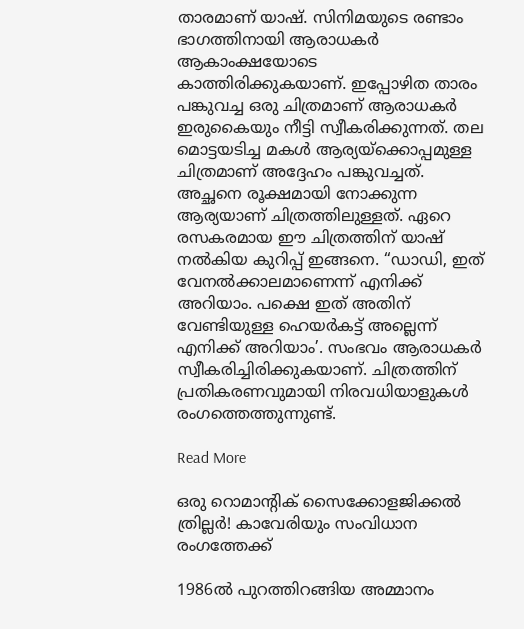താരമാണ് യാഷ്. സിനിമയുടെ രണ്ടാം ഭാഗത്തിനായി ആരാധകര്‍ ആകാംക്ഷയോടെ കാത്തിരിക്കുകയാണ്. ഇപ്പോഴിത താരം പങ്കുവച്ച ഒരു ചിത്രമാണ് ആരാധകര്‍ ഇരുകൈയും നീട്ടി സ്വീകരിക്കുന്നത്. തല മൊട്ടയടിച്ച മകള്‍ ആര്യയ്‌ക്കൊപ്പമുള്ള ചിത്രമാണ് അദ്ദേഹം പങ്കുവച്ചത്. അച്ഛനെ രൂക്ഷമായി നോക്കുന്ന ആര്യയാണ് ചിത്രത്തിലുള്ളത്. ഏറെ രസകരമായ ഈ ചിത്രത്തിന് യാഷ് നല്‍കിയ കുറിപ്പ് ഇങ്ങനെ. “ഡാഡി, ഇത് വേനല്‍ക്കാലമാണെന്ന് എനിക്ക് അറിയാം. പക്ഷെ ഇത് അതിന് വേണ്ടിയുള്ള ഹെയര്‍കട്ട് അല്ലെന്ന് എനിക്ക് അറിയാം’. സംഭവം ആരാധകര്‍ സ്വീകരിച്ചിരിക്കുകയാണ്. ചിത്രത്തിന് പ്രതികരണവുമായി നിരവധിയാളുകള്‍ രംഗത്തെത്തുന്നുണ്ട്.

Read More

ഒരു റൊമാന്‍റിക് സൈക്കോളജിക്കല്‍ ത്രില്ലർ! കാവേരിയും സംവിധാന രംഗത്തേക്ക്

1986ൽ പുറത്തിറങ്ങിയ അമ്മാനം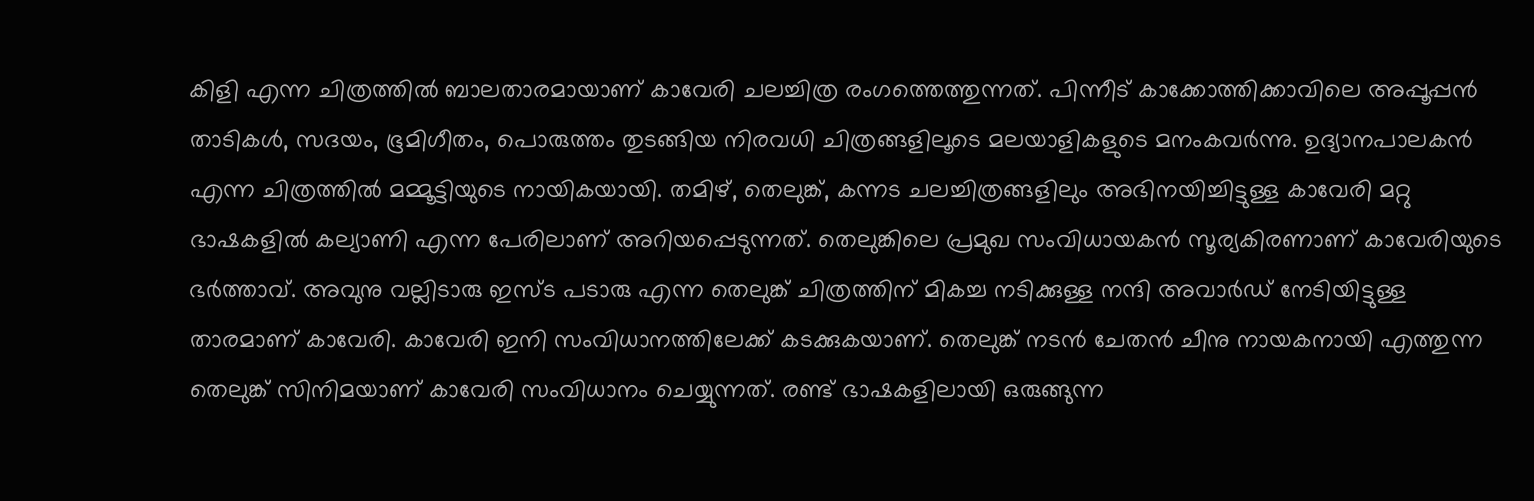കിളി എന്ന ചിത്രത്തിൽ ബാലതാരമായാണ് കാവേരി ചലച്ചിത്ര രംഗത്തെത്തുന്നത്. പിന്നീട് കാക്കോത്തിക്കാവിലെ അപ്പൂപ്പൻ താടികൾ, സദയം, ഭൂമിഗീതം, പൊരുത്തം തുടങ്ങിയ നിരവധി ചിത്രങ്ങളിലൂടെ മലയാളികളുടെ മനംകവർന്നു. ഉദ്യാനപാലകൻ എന്ന ചിത്രത്തിൽ മമ്മൂട്ടിയുടെ നായികയായി. തമിഴ്, തെലുങ്ക്, കന്നട ചലച്ചിത്രങ്ങളിലും അഭിനയിച്ചിട്ടുള്ള കാവേരി മറ്റു ഭാഷകളിൽ കല്യാണി എന്ന പേരിലാണ് അറിയപ്പെടുന്നത്. തെലുങ്കിലെ പ്രമുഖ സംവിധായകൻ സൂര്യകിരണാണ് കാവേരിയുടെ ഭർ‍ത്താവ്. അവുനു വല്ലിടാരു ഇസ്ട പടാരു എന്ന തെലുങ്ക് ചിത്രത്തിന് മികച്ച നടിക്കുള്ള നന്ദി അവാർഡ് നേടിയിട്ടുള്ള താരമാണ് കാവേരി. കാവേരി ഇനി സംവിധാനത്തിലേക്ക് കടക്കുകയാണ്. തെലുങ്ക് നടന്‍ ചേതന്‍ ചീനു നായകനായി എത്തുന്ന തെലുങ്ക് സിനിമയാണ് കാവേരി സംവിധാനം ചെയ്യുന്നത്. രണ്ട് ഭാഷകളിലായി ഒരുങ്ങുന്ന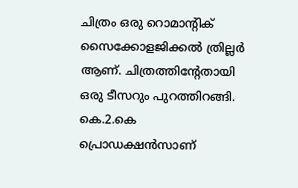ചിത്രം ഒരു റൊമാന്‍റിക് സൈക്കോളജിക്കല്‍ ത്രില്ലർ ആണ്. ചിത്രത്തിന്‍റേതായി ഒരു ടീസറും പുറത്തിറങ്ങി. കെ.2.കെ പ്രൊഡക്ഷന്‍സാണ്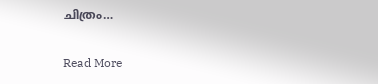ചിത്രം…

Read More